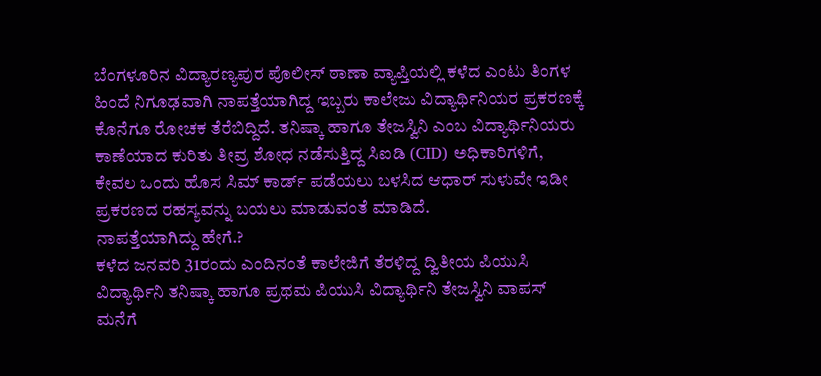ಬೆಂಗಳೂರಿನ ವಿದ್ಯಾರಣ್ಯಪುರ ಪೊಲೀಸ್ ಠಾಣಾ ವ್ಯಾಪ್ತಿಯಲ್ಲಿ ಕಳೆದ ಎಂಟು ತಿಂಗಳ ಹಿಂದೆ ನಿಗೂಢವಾಗಿ ನಾಪತ್ತೆಯಾಗಿದ್ದ ಇಬ್ಬರು ಕಾಲೇಜು ವಿದ್ಯಾರ್ಥಿನಿಯರ ಪ್ರಕರಣಕ್ಕೆ ಕೊನೆಗೂ ರೋಚಕ ತೆರೆಬಿದ್ದಿದೆ. ತನಿಷ್ಕಾ ಹಾಗೂ ತೇಜಸ್ವಿನಿ ಎಂಬ ವಿದ್ಯಾರ್ಥಿನಿಯರು ಕಾಣೆಯಾದ ಕುರಿತು ತೀವ್ರ ಶೋಧ ನಡೆಸುತ್ತಿದ್ದ ಸಿಐಡಿ (CID) ಅಧಿಕಾರಿಗಳಿಗೆ, ಕೇವಲ ಒಂದು ಹೊಸ ಸಿಮ್ ಕಾರ್ಡ್ ಪಡೆಯಲು ಬಳಸಿದ ಆಧಾರ್ ಸುಳುವೇ ಇಡೀ ಪ್ರಕರಣದ ರಹಸ್ಯವನ್ನು ಬಯಲು ಮಾಡುವಂತೆ ಮಾಡಿದೆ.
ನಾಪತ್ತೆಯಾಗಿದ್ದು ಹೇಗೆ.?
ಕಳೆದ ಜನವರಿ 31ರಂದು ಎಂದಿನಂತೆ ಕಾಲೇಜಿಗೆ ತೆರಳಿದ್ದ ದ್ವಿತೀಯ ಪಿಯುಸಿ ವಿದ್ಯಾರ್ಥಿನಿ ತನಿಷ್ಕಾ ಹಾಗೂ ಪ್ರಥಮ ಪಿಯುಸಿ ವಿದ್ಯಾರ್ಥಿನಿ ತೇಜಸ್ವಿನಿ ವಾಪಸ್ ಮನೆಗೆ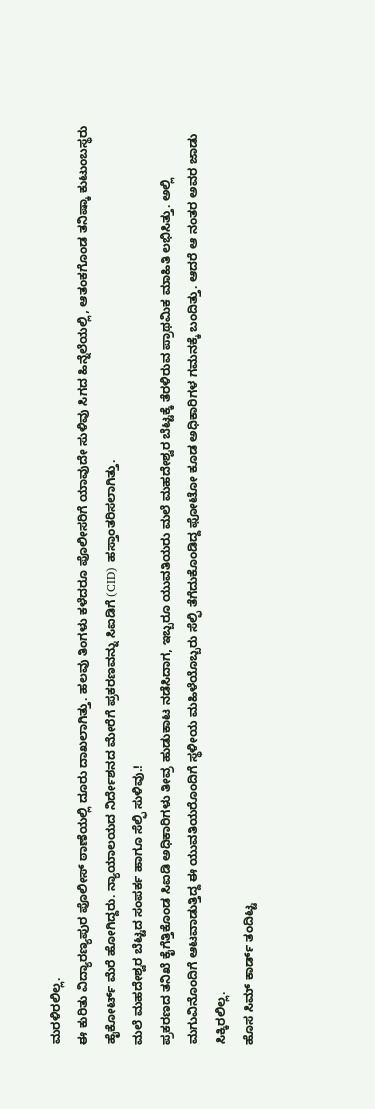ಮರಳಿರಲಿಲ್ಲ.
ಈ ಕುರಿತು ವಿದ್ಯಾರಣ್ಯಪುರ ಪೊಲೀಸ್ ಠಾಣೆಯಲ್ಲಿ ದೂರು ದಾಖಲಾಗಿತ್ತು. ಹಲವು ತಿಂಗಳು ಕಳೆದರೂ ಪೊಲೀಸರಿಗೆ ಯಾವುದೇ ಸುಳಿವು ಸಿಗದ ಹಿನ್ನೆಲೆಯಲ್ಲಿ, ಆತಂಕಗೊಂಡ ತನಿಷ್ಕಾ ಕುಟುಂಬಸ್ಥರು ಹೈಕೋರ್ಟ್ ಮೆರೆ ಹೋಗಿದ್ದರು. ನ್ಯಾಯಾಲಯದ ನಿರ್ದೇಶನದ ಮೇರೆಗೆ ಪ್ರಕರಣವನ್ನು ಸಿಐಡಿಗೆ (CID) ಹಸ್ತಾಂತರಿಸಲಾಗಿತ್ತು.
ಮಲೆ ಮಹದೇಶ್ವರ ಬೆಟ್ಟದ ಸಂಪರ್ಕ ಹಾಗೂ ಸೆಲ್ಫಿ ಸುಳಿವು.!
ಪ್ರಕರಣದ ತನಿಖೆ ಕೈಗೆತ್ತಿಕೊಂಡ ಸಿಐಡಿ ಅಧಿಕಾರಿಗಳು ತೀವ್ರ ಹುಡುಕಾಟ ನಡೆಸಿದಾಗ, ಇಬ್ಬರೂ ಯುವತಿಯರು ಮಲೆ ಮಹದೇಶ್ವರ ಬೆಟ್ಟಕ್ಕೆ ತೆರಳಿರುವ ಪ್ರಾಥಮಿಕ ಮಾಹಿತಿ ಲಭಿಸಿತ್ತು. ಅಲ್ಲಿ ಮಗುವಿನೊಂದಿಗೆ ಆಟವಾಡುತ್ತಿದ್ದ ಈ ಯುವತಿಯರೊಂದಿಗೆ ಸ್ಥಳೀಯ ಮಹಿಳೆಯೊಬ್ಬರು ಸೆಲ್ಫಿ ತೆಗೆದುಕೊಂಡಿದ್ದ ಫೋಟೋ ಕೂಡ ಅಧಿಕಾರಿಗಳ ಗಮನಕ್ಕೆ ಬಂದಿತ್ತು. ಆದರೆ ಆ ನಂತರ ಅವರ ಜಾಡು ಸಿಕ್ಕಿರಲಿಲ್ಲ.
ಹೊಸ ಸಿಮ್ ಕಾರ್ಡ್ ತಂದಿಟ್ಟ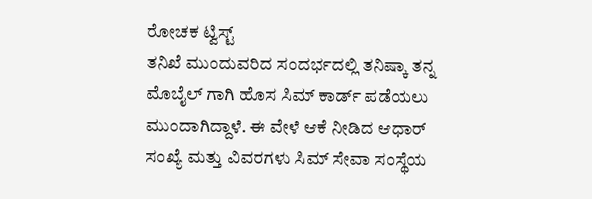ರೋಚಕ ಟ್ವಿಸ್ಟ್
ತನಿಖೆ ಮುಂದುವರಿದ ಸಂದರ್ಭದಲ್ಲಿ ತನಿಷ್ಕಾ ತನ್ನ ಮೊಬೈಲ್ ಗಾಗಿ ಹೊಸ ಸಿಮ್ ಕಾರ್ಡ್ ಪಡೆಯಲು ಮುಂದಾಗಿದ್ದಾಳೆ. ಈ ವೇಳೆ ಆಕೆ ನೀಡಿದ ಆಧಾರ್ ಸಂಖ್ಯೆ ಮತ್ತು ವಿವರಗಳು ಸಿಮ್ ಸೇವಾ ಸಂಸ್ಥೆಯ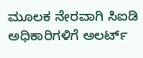ಮೂಲಕ ನೇರವಾಗಿ ಸಿಐಡಿ ಅಧಿಕಾರಿಗಳಿಗೆ ಅಲರ್ಟ್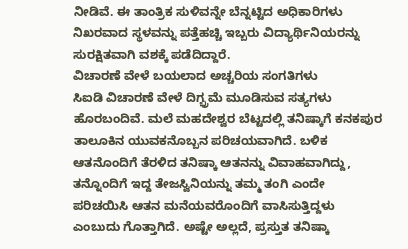ನೀಡಿವೆ. ಈ ತಾಂತ್ರಿಕ ಸುಳಿವನ್ನೇ ಬೆನ್ನಟ್ಟಿದ ಅಧಿಕಾರಿಗಳು ನಿಖರವಾದ ಸ್ಥಳವನ್ನು ಪತ್ತೆಹಚ್ಚಿ ಇಬ್ಬರು ವಿದ್ಯಾರ್ಥಿನಿಯರನ್ನು ಸುರಕ್ಷಿತವಾಗಿ ವಶಕ್ಕೆ ಪಡೆದಿದ್ದಾರೆ.
ವಿಚಾರಣೆ ವೇಳೆ ಬಯಲಾದ ಅಚ್ಚರಿಯ ಸಂಗತಿಗಳು
ಸಿಐಡಿ ವಿಚಾರಣೆ ವೇಳೆ ದಿಗ್ಭ್ರಮೆ ಮೂಡಿಸುವ ಸತ್ಯಗಳು ಹೊರಬಂದಿವೆ. ಮಲೆ ಮಹದೇಶ್ವರ ಬೆಟ್ಟದಲ್ಲಿ ತನಿಷ್ಕಾಗೆ ಕನಕಪುರ ತಾಲೂಕಿನ ಯುವಕನೊಬ್ಬನ ಪರಿಚಯವಾಗಿದೆ. ಬಳಿಕ ಆತನೊಂದಿಗೆ ತೆರಳಿದ ತನಿಷ್ಕಾ ಆತನನ್ನು ವಿವಾಹವಾಗಿದ್ದು, ತನ್ನೊಂದಿಗೆ ಇದ್ದ ತೇಜಸ್ವಿನಿಯನ್ನು ತಮ್ಮ ತಂಗಿ ಎಂದೇ ಪರಿಚಯಿಸಿ ಆತನ ಮನೆಯವರೊಂದಿಗೆ ವಾಸಿಸುತ್ತಿದ್ದಳು ಎಂಬುದು ಗೊತ್ತಾಗಿದೆ. ಅಷ್ಟೇ ಅಲ್ಲದೆ, ಪ್ರಸ್ತುತ ತನಿಷ್ಕಾ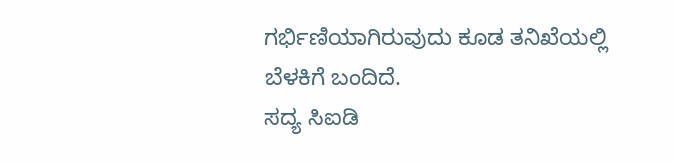ಗರ್ಭಿಣಿಯಾಗಿರುವುದು ಕೂಡ ತನಿಖೆಯಲ್ಲಿ ಬೆಳಕಿಗೆ ಬಂದಿದೆ.
ಸದ್ಯ ಸಿಐಡಿ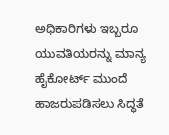ಅಧಿಕಾರಿಗಳು ಇಬ್ಬರೂ ಯುವತಿಯರನ್ನು ಮಾನ್ಯ ಹೈಕೋರ್ಟ್ ಮುಂದೆ ಹಾಜರುಪಡಿಸಲು ಸಿದ್ಧತೆ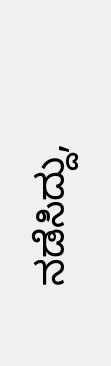ನಡೆಸಿದ್ದು,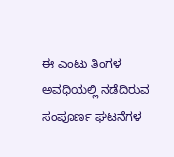ಈ ಎಂಟು ತಿಂಗಳ ಅವಧಿಯಲ್ಲಿ ನಡೆದಿರುವ ಸಂಪೂರ್ಣ ಘಟನೆಗಳ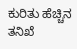ಕುರಿತು ಹೆಚ್ಚಿನ ತನಿಖೆ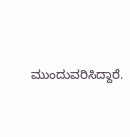ಮುಂದುವರಿಸಿದ್ದಾರೆ.